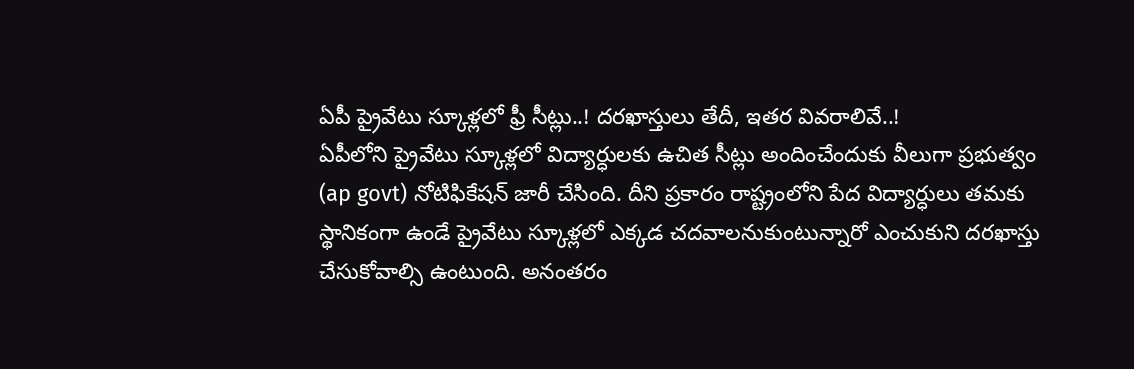ఏపీ ప్రైవేటు స్కూళ్లలో ఫ్రీ సీట్లు..! దరఖాస్తులు తేదీ, ఇతర వివరాలివే..!
ఏపీలోని ప్రైవేటు స్కూళ్లలో విద్యార్ధులకు ఉచిత సీట్లు అందించేందుకు వీలుగా ప్రభుత్వం (ap govt) నోటిఫికేషన్ జారీ చేసింది. దీని ప్రకారం రాష్ట్రంలోని పేద విద్యార్ధులు తమకు స్థానికంగా ఉండే ప్రైవేటు స్కూళ్లలో ఎక్కడ చదవాలనుకుంటున్నారో ఎంచుకుని దరఖాస్తు చేసుకోవాల్సి ఉంటుంది. అనంతరం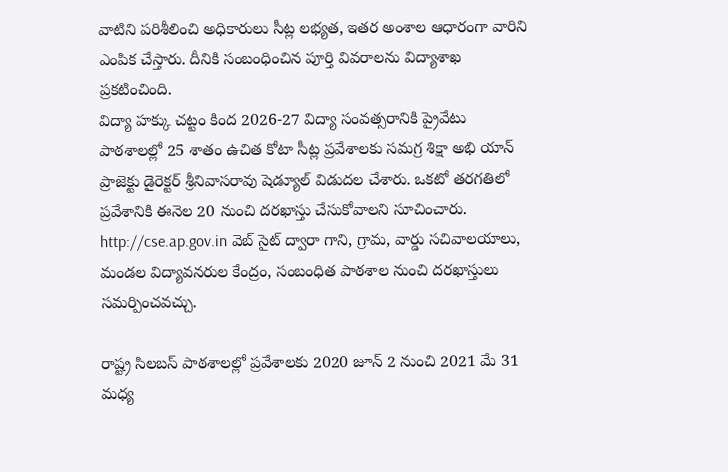వాటిని పరిశీలించి అధికారులు సీట్ల లభ్యత, ఇతర అంశాల ఆధారంగా వారిని ఎంపిక చేస్తారు. దీనికి సంబంధించిన పూర్తి వివరాలను విద్యాశాఖ ప్రకటించింది.
విద్యా హక్కు చట్టం కింద 2026-27 విద్యా సంవత్సరానికి ప్రైవేటు పాఠశాలల్లో 25 శాతం ఉచిత కోటా సీట్ల ప్రవేశాలకు సమగ్ర శిక్షా అభి యాన్ ప్రాజెక్టు డైరెక్టర్ శ్రీనివాసరావు షెడ్యూల్ విడుదల చేశారు. ఒకటో తరగతిలో ప్రవేశానికి ఈనెల 20 నుంచి దరఖాస్తు చేసుకోవాలని సూచించారు. http://cse.ap.gov.in వెబ్ సైట్ ద్వారా గాని, గ్రామ, వార్డు సచివాలయాలు, మండల విద్యావనరుల కేంద్రం, సంబంధిత పాఠశాల నుంచి దరఖాస్తులు సమర్పించవచ్చు.

రాష్ట్ర సిలబస్ పాఠశాలల్లో ప్రవేశాలకు 2020 జూన్ 2 నుంచి 2021 మే 31 మధ్య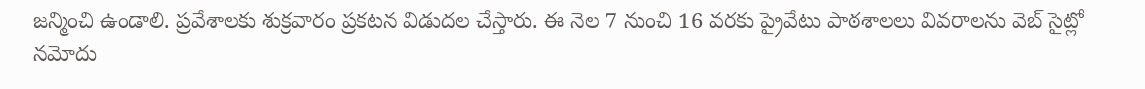జన్మించి ఉండాలి. ప్రవేశాలకు శుక్రవారం ప్రకటన విడుదల చేస్తారు. ఈ నెల 7 నుంచి 16 వరకు ప్రైవేటు పాఠశాలలు వివరాలను వెబ్ సైట్లో నమోదు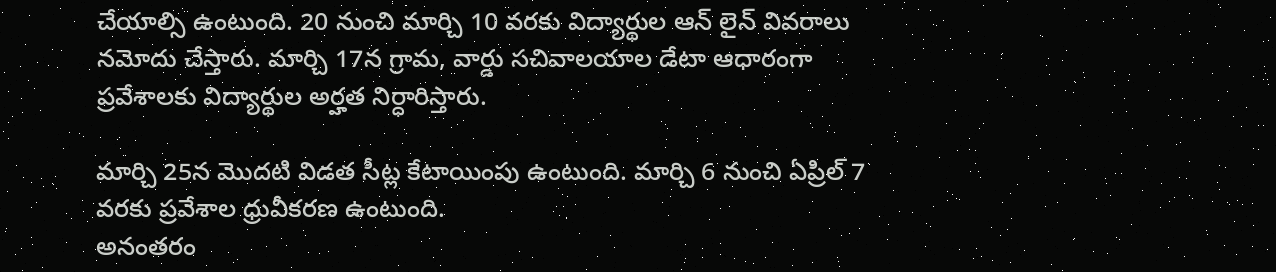చేయాల్సి ఉంటుంది. 20 నుంచి మార్చి 10 వరకు విద్యార్థుల ఆన్ లైన్ వివరాలు నమోదు చేస్తారు. మార్చి 17న గ్రామ, వార్డు సచివాలయాల డేటా ఆధారంగా ప్రవేశాలకు విద్యార్థుల అర్హత నిర్ధారిస్తారు.

మార్చి 25న మొదటి విడత సీట్ల కేటాయింపు ఉంటుంది. మార్చి 6 నుంచి ఏప్రిల్ 7 వరకు ప్రవేశాల ధ్రువీకరణ ఉంటుంది.
అనంతరం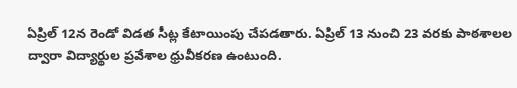ఏప్రిల్ 12న రెండో విడత సీట్ల కేటాయింపు చేపడతారు. ఏప్రిల్ 13 నుంచి 23 వరకు పాఠశాలల ద్వారా విద్యార్థుల ప్రవేశాల ధ్రువీకరణ ఉంటుంది.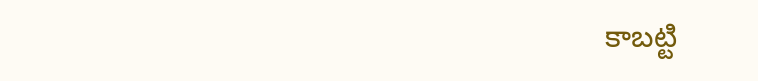కాబట్టి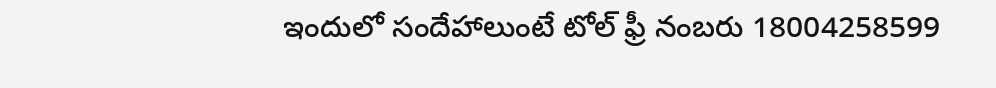ఇందులో సందేహాలుంటే టోల్ ఫ్రీ నంబరు 18004258599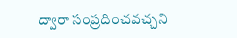ద్వారా సంప్రదించవచ్చని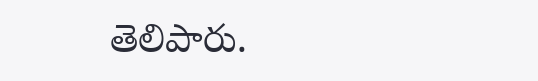తెలిపారు.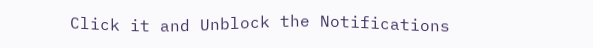Click it and Unblock the Notifications